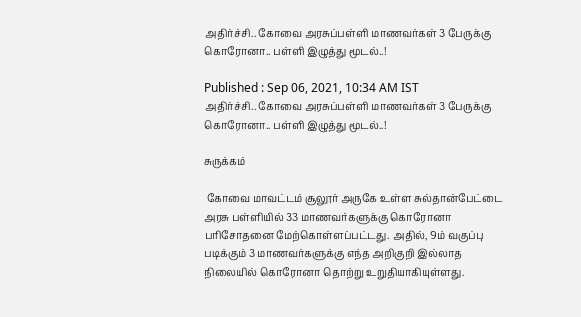அதிர்ச்சி.. கோவை அரசுப்பள்ளி மாணவர்கள் 3 பேருக்கு கொரோனா.. பள்ளி இழுத்து மூடல்..!

Published : Sep 06, 2021, 10:34 AM IST
அதிர்ச்சி.. கோவை அரசுப்பள்ளி மாணவர்கள் 3 பேருக்கு கொரோனா.. பள்ளி இழுத்து மூடல்..!

சுருக்கம்

 கோவை மாவட்டம் சூலூர் அருகே உள்ள சுல்தான்பேட்டை அரசு பள்ளியில் 33 மாணவர்களுக்கு கொரோனா பரிசோதனை மேற்கொள்ளப்பட்டது. அதில், 9ம் வகுப்பு படிக்கும் 3 மாணவர்களுக்கு எந்த அறிகுறி இல்லாத நிலையில் கொரோனா தொற்று உறுதியாகியுள்ளது.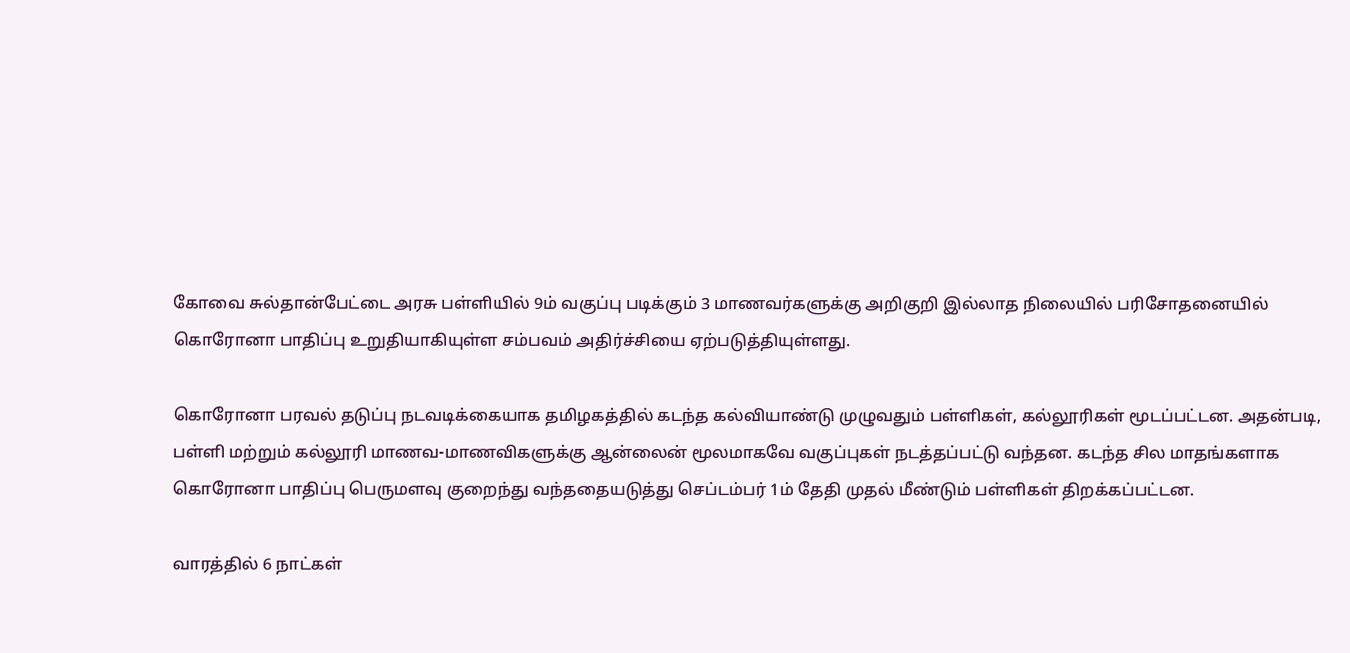கோவை சுல்தான்பேட்டை அரசு பள்ளியில் 9ம் வகுப்பு படிக்கும் 3 மாணவர்களுக்கு அறிகுறி இல்லாத நிலையில் பரிசோதனையில் கொரோனா பாதிப்பு உறுதியாகியுள்ள சம்பவம் அதிர்ச்சியை ஏற்படுத்தியுள்ளது.

கொரோனா பரவல் தடுப்பு நடவடிக்கையாக தமிழகத்தில் கடந்த கல்வியாண்டு முழுவதும் பள்ளிகள், கல்லூரிகள் மூடப்பட்டன. அதன்படி, பள்ளி மற்றும் கல்லூரி மாணவ-மாணவிகளுக்கு ஆன்லைன் மூலமாகவே வகுப்புகள் நடத்தப்பட்டு வந்தன. கடந்த சில மாதங்களாக கொரோனா பாதிப்பு பெருமளவு குறைந்து வந்ததையடுத்து செப்டம்பர் 1ம் தேதி முதல் மீண்டும் பள்ளிகள் திறக்கப்பட்டன.

வாரத்தில் 6 நாட்கள்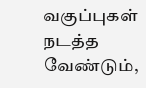வகுப்புகள் நடத்த வேண்டும்,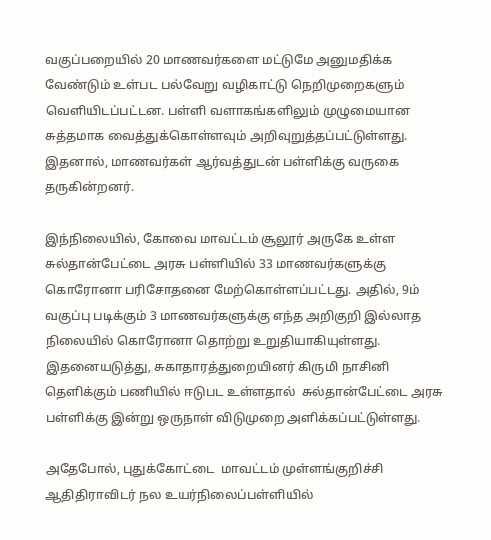வகுப்பறையில் 20 மாணவர்களை மட்டுமே அனுமதிக்க வேண்டும் உள்பட பல்வேறு வழிகாட்டு நெறிமுறைகளும் வெளியிடப்பட்டன. பள்ளி வளாகங்களிலும் முழுமையான சுத்தமாக வைத்துக்கொள்ளவும் அறிவுறுத்தப்பட்டுள்ளது. இதனால், மாணவர்கள் ஆர்வத்துடன் பள்ளிக்கு வருகை தருகின்றனர்.

இந்நிலையில், கோவை மாவட்டம் சூலூர் அருகே உள்ள சுல்தான்பேட்டை அரசு பள்ளியில் 33 மாணவர்களுக்கு கொரோனா பரிசோதனை மேற்கொள்ளப்பட்டது. அதில், 9ம் வகுப்பு படிக்கும் 3 மாணவர்களுக்கு எந்த அறிகுறி இல்லாத நிலையில் கொரோனா தொற்று உறுதியாகியுள்ளது. இதனையடுத்து, சுகாதாரத்துறையினர் கிருமி நாசினி தெளிக்கும் பணியில் ஈடுபட உள்ளதால்  சுல்தான்பேட்டை அரசு பள்ளிக்கு இன்று ஒருநாள் விடுமுறை அளிக்கப்பட்டுள்ளது.

அதேபோல், புதுக்கோட்டை  மாவட்டம் முள்ளங்குறிச்சி ஆதிதிராவிடர் நல உயர்நிலைப்பள்ளியில்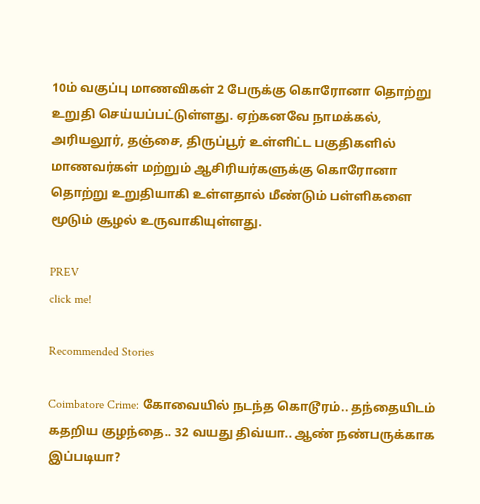10ம் வகுப்பு மாணவிகள் 2 பேருக்கு கொரோனா தொற்று உறுதி செய்யப்பட்டுள்ளது. ஏற்கனவே நாமக்கல், அரியலூர், தஞ்சை, திருப்பூர் உள்ளிட்ட பகுதிகளில் மாணவர்கள் மற்றும் ஆசிரியர்களுக்கு கொரோனா தொற்று உறுதியாகி உள்ளதால் மீண்டும் பள்ளிகளை மூடும் சூழல் உருவாகியுள்ளது.

PREV
click me!

Recommended Stories

Coimbatore Crime: கோவையில் நடந்த கொடூரம்.. தந்தையிடம் கதறிய குழந்தை.. 32 வயது திவ்யா.. ஆண் நண்பருக்காக இப்படியா?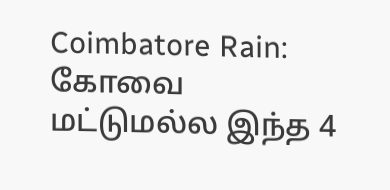Coimbatore Rain: கோவை மட்டுமல்ல இந்த 4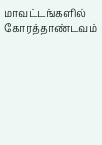மாவட்டங்களில் கோரத்தாண்டவம்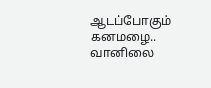ஆடப்போகும் கனமழை.. வானிலை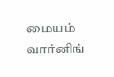மையம் வார்னிங்